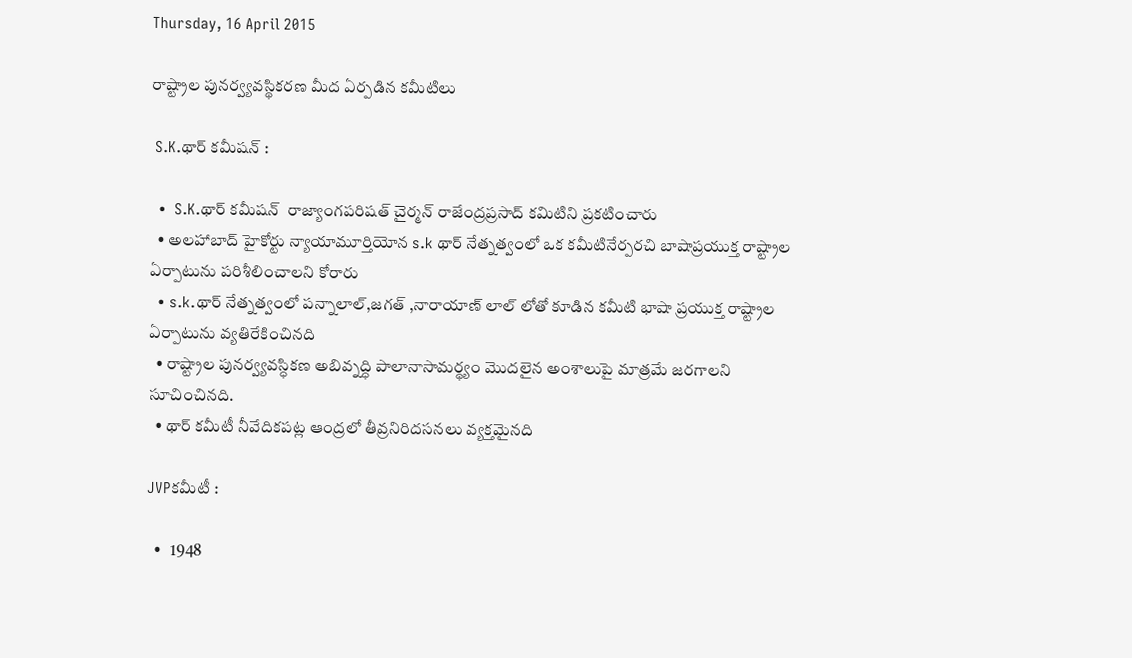Thursday, 16 April 2015

రాష్ట్రాల పునర్వ్యవస్థికరణ మీద ఏర్పడిన కమీటిలు

 S.K.థార్ కమీషన్ :

  •  S.K.థార్ కమీషన్  రాజ్యాంగపరిషత్ చైర్మన్ రాజేంద్రప్రసాద్ కమిటిని ప్రకటించారు
  • అలహాబాద్ హైకోర్టు న్యాయామూర్తియోన s.k థార్ నేత్నత్వంలో ఒక కమీటినేర్పరచి బాషాప్రయుక్త రాష్ట్రాల ఏర్పాటును పరిశీలించాలని కోరారు
  • s.k.థార్ నేత్నత్వంలో పన్నాలాల్,జగత్ ,నారాయాణ్ లాల్ లోతో కూడిన కమీటి భాషా ప్రయుక్త రాష్ట్రాల ఏర్పాటును వ్యతిరేకించినది
  • రాష్ట్రాల పునర్వ్యవస్ధికణ అబివ్నద్ధి పాలానాసామర్థ్యం మొదలైన అంశాలుపై మాత్రమే జరగాలని సూచించినది.
  • థార్ కమీటీ నీవేదికపట్ల ఆంద్రలో తీవ్రనిరిదసనలు వ్యక్తమైనది

JVPకమీటీ :

  •   1948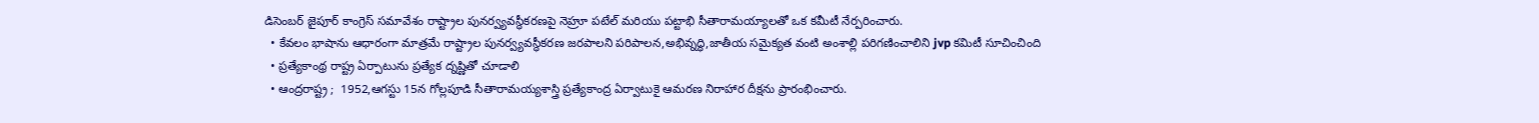డిసెంబర్ జైపూర్ కాంగ్రెస్ సమావేశం రాష్ట్రాల పునర్వ్యవస్ధీకరణపై నెహ్రూ పటేల్ మరియు పట్టాభి సీతారామయ్యాలతో ఒక కమీటీ నేర్పరించారు.
  • కేవలం భాషాను ఆధారంగా మాత్రమే రాష్ట్రాల పునర్వ్యవస్ధీకరణ జరపాలని పరిపాలన,అభివ్నద్ధి,జాతీయ సమైక్యత వంటి అంశాల్లి పరిగణించాలిని jvp కమిటీ సూచించింది
  • ప్రత్యేకాంథ్ర రాష్ట్ర ఏర్పాటును ప్రత్యేక ద్నష్ణితో చూడాలి
  • ఆంద్రరాష్ట్ర ;  1952,ఆగస్టు 15న గోల్లపూడి సీతారామయ్యశాస్త్రి ప్రత్యేకాంద్ర ఏర్వాటుకై ఆమరణ నిరాహార దీక్షను ప్రారంభించారు.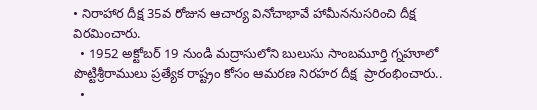• నిరాహార దీక్ష 35వ రోజున ఆచార్య వినోచాభావే హామీననుసరించి దీక్ష విరమించారు.
  • 1952 అక్టోబర్ 19 నుండి మద్రాసులోని బులుసు సాంబమూర్తి గ్నహూలో పొట్టిశ్రీరాములు ప్రత్యేక రాష్ట్రం కోసం ఆమరణ నిరహర దీక్ష  ప్రారంభించారు..
  •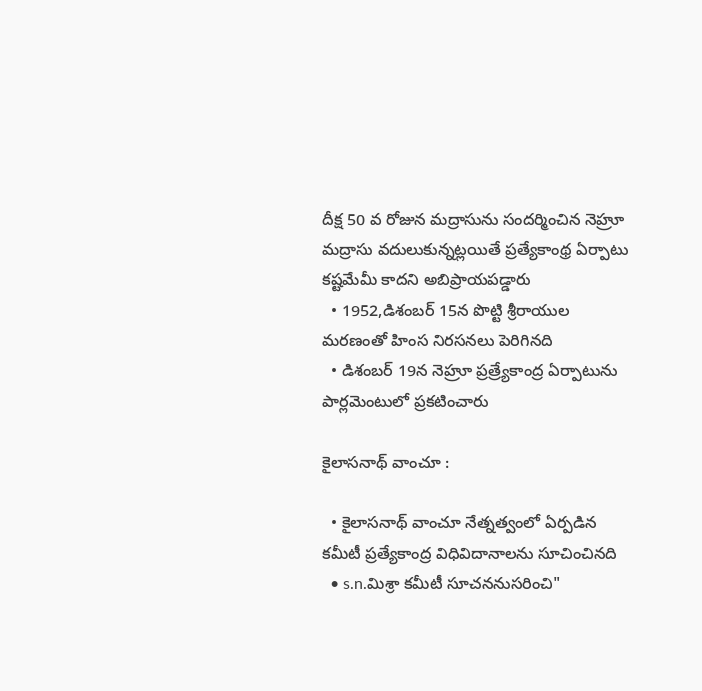దీక్ష 50 వ రోజున మద్రాసును సందర్మించిన నెహ్రూ మద్రాసు వదులుకున్నట్లయితే ప్రత్యేకాంథ్ర ఏర్పాటు కష్టమేమీ కాదని అబిప్రాయపడ్డారు
  • 1952,డిశంబర్ 15న పొట్టి శ్రీరాయుల మరణంతో హింస నిరసనలు పెరిగినది
  • డిశంబర్ 19న నెహ్రూ ప్రత్ర్యేకాంద్ర ఏర్పాటును పార్లమెంటులో ప్రకటించారు

కైలాసనాథ్ వాంచూ :

  • కైలాసనాథ్ వాంచూ నేత్నత్వంలో ఏర్పడిన కమీటీ ప్రత్యేకాంద్ర విధివిదానాలను సూచించినది
  • s.n.మిశ్రా కమీటీ సూచననుసరించి"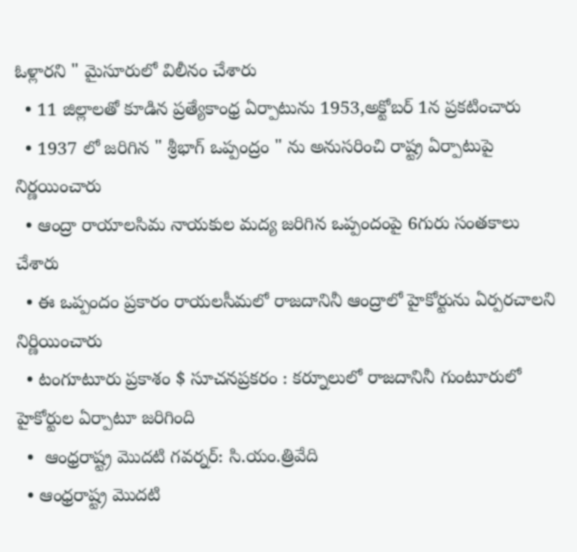ఓళ్లారని " మైసూరులో విలీనం చేశారు
  • 11 జిల్లాలతో కూడిన ప్రత్యేకాంధ్ర ఏర్పాటును 1953,అక్టోబర్ 1న ప్రకటించారు
  • 1937 లో జరిగిన " శ్రీభాగ్ ఒప్పంద్రం " ను అనుసరించి రాష్ట్ర ఏర్పాటుపై నిర్ణయించారు
  • ఆంద్రా రాయాలసిమ నాయకుల మద్య జరిగిన ఒప్పందంపై 6గురు సంతకాలు చేశారు
  • ఈ ఒప్పందం ప్రకారం రాయలసీమలో రాజదానినీ ఆంద్రాలో హైకోర్టును ఏర్పరచాలని నిర్ణియించారు
  • టంగూటూరు ప్రకాశం $ సూచనప్రకరం : కర్నూలులో రాజదానినీ గుంటూరులో హైకోర్టుల ఏర్పాటూ జరిగింది
  •  ఆంధ్రరాష్ట్ర మొదటి గవర్నర్: సి.యం.త్రివేది
  • ఆంధ్రరాష్ట్ర మొదటి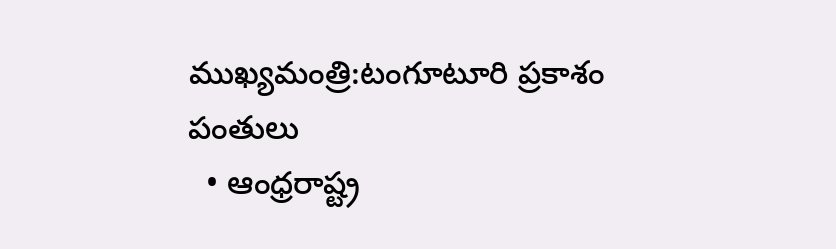ముఖ్యమంత్రి:టంగూటూరి ప్రకాశం పంతులు
  • ఆంధ్రరాష్ట్ర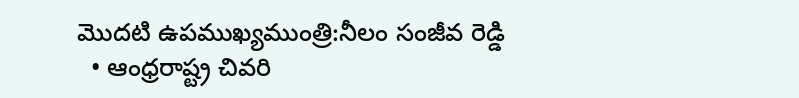మొదటి ఉపముఖ్యముంత్రి:నీలం సంజీవ రెడ్డి
  • ఆంధ్రరాష్ట్ర చివరి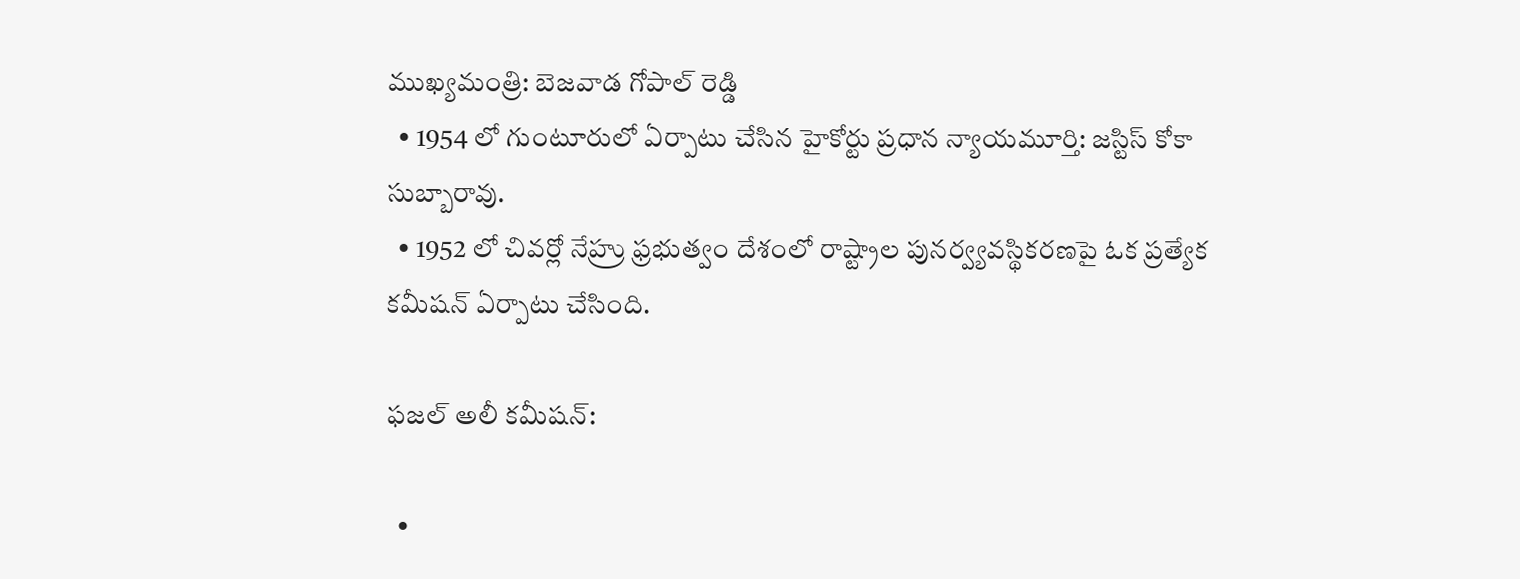ముఖ్యమంత్రి: బెజవాడ గోపాల్ రెడ్డి
  • 1954 లో గుంటూరులో ఏర్పాటు చేసిన హైకోర్టు ప్రధాన న్యాయమూర్తి: జస్టిస్‌ కోకా సుబ్బారావు.
  • 1952 లో చివర్లో నేహ్రు ఫ్రభుత్వం దేశంలో రాష్ట్రాల పునర్వ్యవస్థికరణపై ఓక ప్రత్యేక కమీషన్‌ ఏర్పాటు చేసింది.

ఫజల్‌ అలీ కమీషన్‌:

  •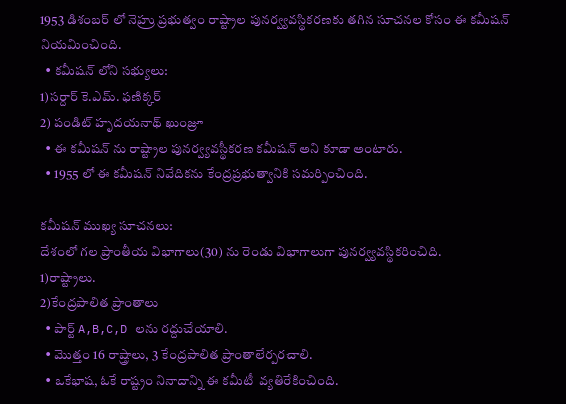1953 డిశంబర్‌ లో నెహ్రు ప్రభుత్వం రాష్ట్రాల పునర్వ్యవస్థికరణకు తగిన సూచనల కోసం ఈ కమీషన్‌ నియమించింది.
  • కమీషన్‌ లోని సభ్యులు:
1)సర్దార్‌ కె.ఎమ్‌. ఫణిక్కర్‌
2) పండిట్ హృదయనాథ్‌ ఖుంజ్రూ
  • ఈ కమీషన్‌ ను రాష్ట్రాల పునర్వ్యవస్థీకరణ కమీషన్‌ అని కూడా అంటారు.
  • 1955 లో ఈ కమీషన్‌ నివేదికను కేంద్రప్రభుత్వానికి సమర్పించింది.

కమీషన్‌ ముఖ్య సూచనలు:
దేశంలో గల ప్రాంతీయ విభాగాలు(30) ను రెండు విభాగాలుగా పునర్వ్యవస్థికరించిది.
1)రాష్ట్రాలు.
2)కేంద్రపాలిత ప్రాంతాలు
  • పార్ట్ A,B,C,D లను రద్దుచేయాలి.
  • మొత్తం 16 రాష్త్రాలు, 3 కేంద్రపాలిత ప్రాంతాలేర్పరచాలి.
  • ఒకేభాష, ఓకే రాష్ట్రం నినాదాన్ని ఈ కమీటీ  వ్యతిరేకించింది.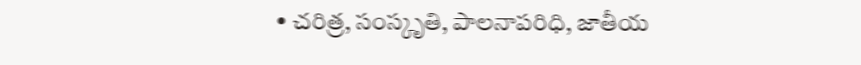• చరిత్ర, సంస్కృతి, పాలనాపరిధి, జాతీయ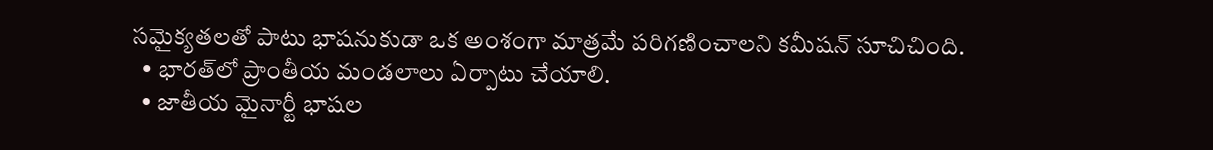సమైక్యతలతో పాటు భాషనుకుడా ఒక అంశంగా మాత్రమే పరిగణించాలని కమీషన్‌ సూచిచింది.
  • భారత్‌లో ప్రాంతీయ మండలాలు ఏర్పాటు చేయాలి.
  • జాతీయ మైనార్టీ భాషల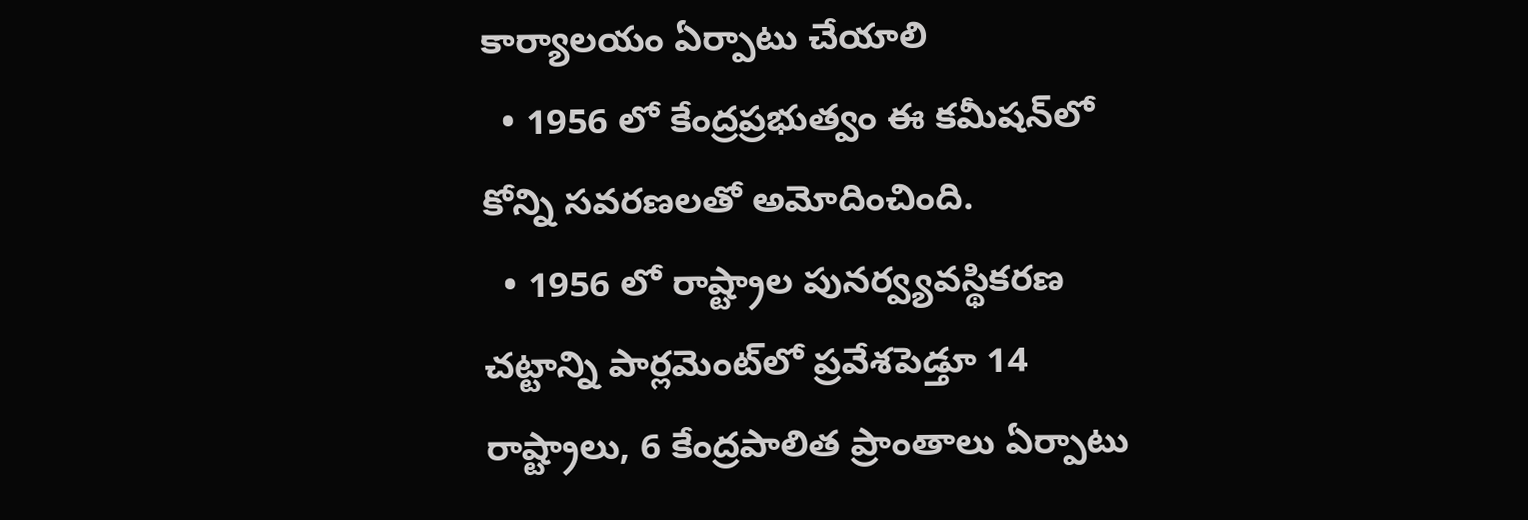కార్యాలయం ఏర్పాటు చేయాలి
  • 1956 లో కేంద్రప్రభుత్వం ఈ కమీషన్‌లో కోన్ని సవరణలతో అమోదించింది.
  • 1956 లో రాష్ట్రాల పునర్వ్యవస్థికరణ చట్టాన్ని పార్లమెంట్‌లో ప్రవేశపెడ్తూ 14 రాష్ట్రాలు, 6 కేంద్రపాలిత ప్రాంతాలు ఏర్పాటు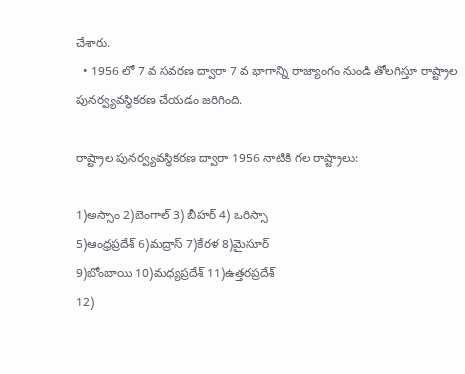చేశారు.
  • 1956 లో 7 వ సవరణ ద్వారా 7 వ భాగాన్ని రాజ్యాంగం నుండి తోలగిస్తూ రాష్ట్రాల పునర్వ్యవస్థికరణ చేయడం జరిగింది.

రాష్ట్రాల పునర్వ్యవస్థికరణ ద్వారా 1956 నాటికి గల రాష్ట్రాలు:

1)అస్సాం 2)బెంగాల్‌ 3) బీహర్‌ 4) ఒరిస్సా
5)ఆంధ్రప్రదేశ్ 6)మద్రాస్‌ 7)కేరళ 8)మైసూర్‌
9)బోంబాయి 10)మధ్యప్రదేశ్‌ 11)ఉత్తరప్రదేశ్‌
12)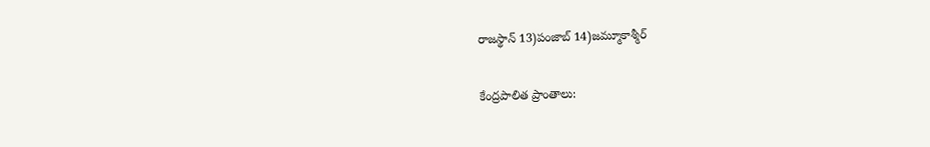రాజస్థాన్‌ 13)పంజాబ్‌ 14)జమ్మూకాశ్మీర్‌

కేంద్రపాలిత ప్రాంతాలు: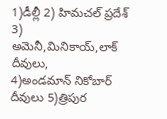1)డీల్లీ 2) హిమచల్‌ ప్రదేశ్‌ 3) అమెనీ,మినికాయ్‌,లాక్‌ దీవులు,
4)అండమాన్‌ నికోబార్‌ దీవులు 5)త్రిపుర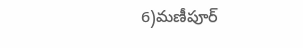6)మణీపూర్‌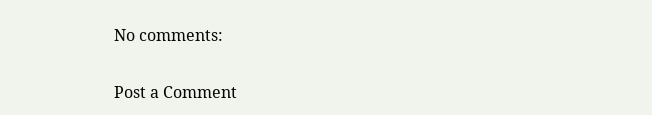No comments:

Post a Comment